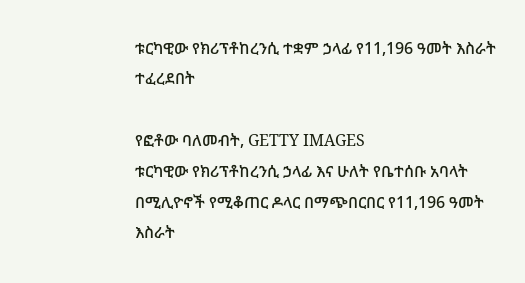ቱርካዊው የክሪፕቶከረንሲ ተቋም ኃላፊ የ11,196 ዓመት እስራት ተፈረደበት

የፎቶው ባለመብት, GETTY IMAGES
ቱርካዊው የክሪፕቶከረንሲ ኃላፊ እና ሁለት የቤተሰቡ አባላት በሚሊዮኖች የሚቆጠር ዶላር በማጭበርበር የ11,196 ዓመት እስራት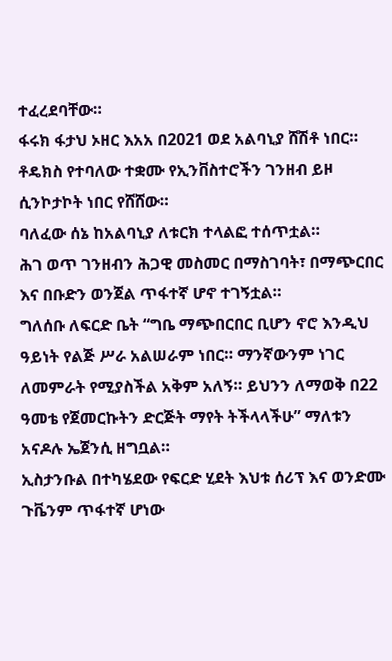ተፈረደባቸው።
ፋሩክ ፋታህ ኦዘር እአአ በ2021 ወደ አልባኒያ ሸሽቶ ነበር።
ቶዴክስ የተባለው ተቋሙ የኢንቨስተሮችን ገንዘብ ይዞ ሲንኮታኮት ነበር የሸሸው።
ባለፈው ሰኔ ከአልባኒያ ለቱርክ ተላልፎ ተሰጥቷል።
ሕገ ወጥ ገንዘብን ሕጋዊ መስመር በማስገባት፣ በማጭርበር እና በቡድን ወንጀል ጥፋተኛ ሆኖ ተገኝቷል።
ግለሰቡ ለፍርድ ቤት “ግቤ ማጭበርበር ቢሆን ኖሮ እንዲህ ዓይነት የልጅ ሥራ አልሠራም ነበር። ማንኛውንም ነገር ለመምራት የሚያስችል አቅም አለኝ። ይህንን ለማወቅ በ22 ዓመቴ የጀመርኩትን ድርጅት ማየት ትችላላችሁ” ማለቱን አናዶሉ ኤጀንሲ ዘግቧል።
ኢስታንቡል በተካሄደው የፍርድ ሂደት እህቱ ሰሪፕ እና ወንድሙ ጉቬንም ጥፋተኛ ሆነው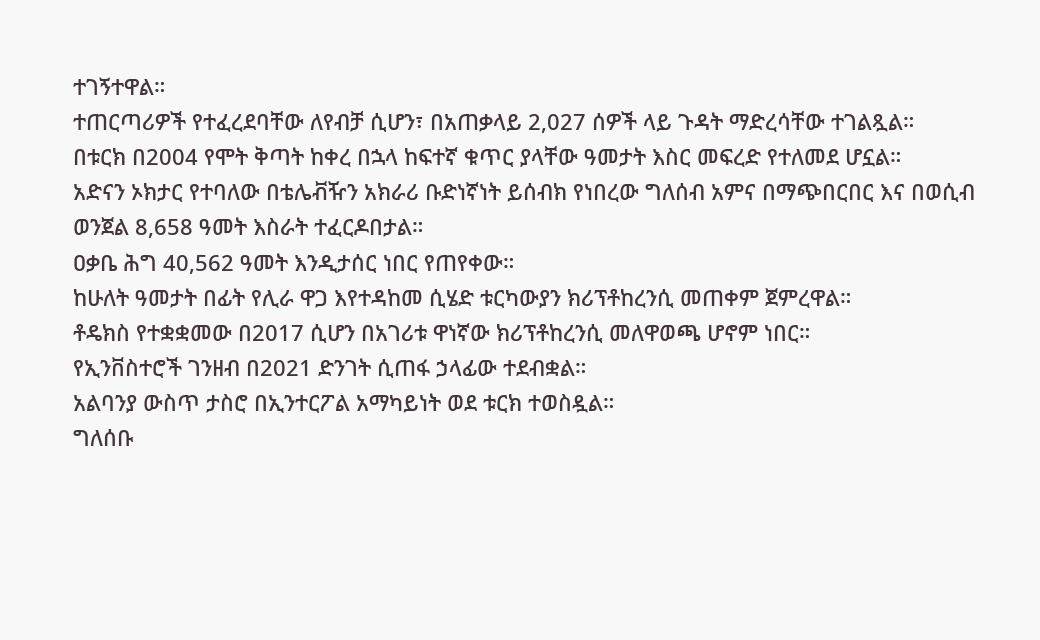ተገኝተዋል።
ተጠርጣሪዎች የተፈረደባቸው ለየብቻ ሲሆን፣ በአጠቃላይ 2,027 ሰዎች ላይ ጉዳት ማድረሳቸው ተገልጿል።
በቱርክ በ2004 የሞት ቅጣት ከቀረ በኋላ ከፍተኛ ቁጥር ያላቸው ዓመታት እስር መፍረድ የተለመደ ሆኗል።
አድናን ኦክታር የተባለው በቴሌቭዥን አክራሪ ቡድነኛነት ይሰብክ የነበረው ግለሰብ አምና በማጭበርበር እና በወሲብ ወንጀል 8,658 ዓመት እስራት ተፈርዶበታል።
ዐቃቤ ሕግ 40,562 ዓመት እንዲታሰር ነበር የጠየቀው።
ከሁለት ዓመታት በፊት የሊራ ዋጋ እየተዳከመ ሲሄድ ቱርካውያን ክሪፕቶከረንሲ መጠቀም ጀምረዋል።
ቶዴክስ የተቋቋመው በ2017 ሲሆን በአገሪቱ ዋነኛው ክሪፕቶከረንሲ መለዋወጫ ሆኖም ነበር።
የኢንቨስተሮች ገንዘብ በ2021 ድንገት ሲጠፋ ኃላፊው ተደብቋል።
አልባንያ ውስጥ ታስሮ በኢንተርፖል አማካይነት ወደ ቱርክ ተወስዷል።
ግለሰቡ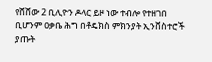የሸሸው 2 ቢሊዮን ዶላር ይዞ ነው ተብሎ የተዘገበ ቢሆንም ዐቃቤ ሕግ በቶዴክስ ምክንያት ኢንቨስተሮች ያጡት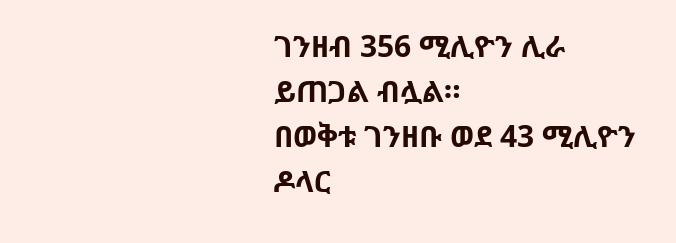ገንዘብ 356 ሚሊዮን ሊራ ይጠጋል ብሏል።
በወቅቱ ገንዘቡ ወደ 43 ሚሊዮን ዶላር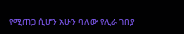የሚጠጋ ሲሆን አሁን ባለው የሊራ ገበያ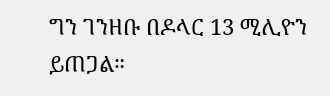ግን ገንዘቡ በዶላር 13 ሚሊዮን ይጠጋል።